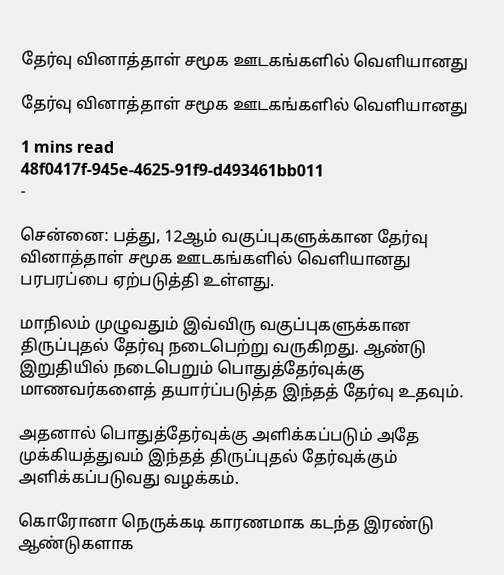தேர்வு வினாத்தாள் சமூக ஊடகங்களில் வெளியானது

தேர்வு வினாத்தாள் சமூக ஊடகங்களில் வெளியானது

1 mins read
48f0417f-945e-4625-91f9-d493461bb011
-

சென்னை: பத்து, 12ஆம் வகுப்புகளுக்கான தேர்வு வினாத்தாள் சமூக ஊடகங்களில் வெளியானது பரபரப்பை ஏற்படுத்தி உள்ளது.

மாநிலம் முழுவதும் இவ்விரு வகுப்புகளுக்கான திருப்புதல் தேர்வு நடைபெற்று வருகிறது. ஆண்டு இறுதியில் நடைபெறும் பொதுத்தேர்வுக்கு மாணவர்களைத் தயார்ப்படுத்த இந்தத் தேர்வு உதவும்.

அதனால் பொதுத்தேர்வுக்கு அளிக்கப்படும் அதே முக்கியத்துவம் இந்தத் திருப்புதல் தேர்வுக்கும் அளிக்கப்படுவது வழக்கம்.

கொரோனா நெருக்கடி காரணமாக கடந்த இரண்டு ஆண்டுகளாக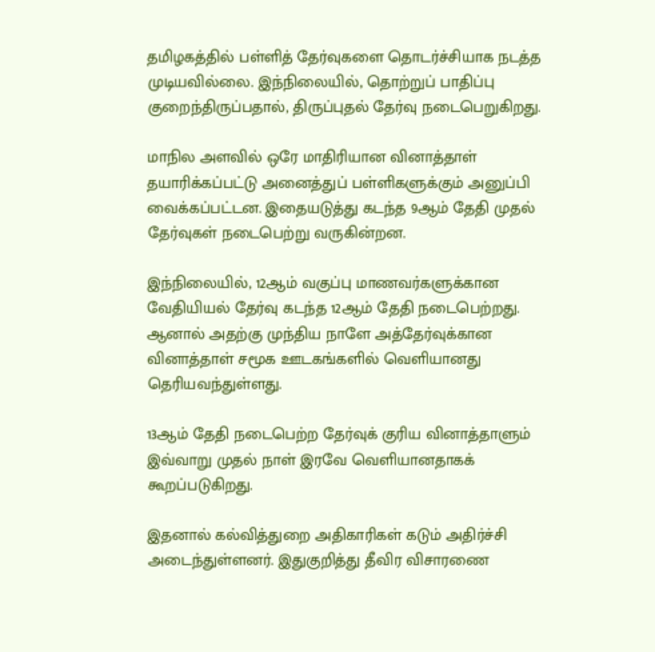தமிழகத்தில் பள்ளித் தேர்வுகளை தொடர்ச்சியாக நடத்த முடியவில்லை. இந்நிலையில், தொற்றுப் பாதிப்பு குறைந்திருப்பதால், திருப்புதல் தேர்வு நடைபெறுகிறது.

மாநில அளவில் ஒரே மாதிரியான வினாத்தாள் தயாரிக்கப்பட்டு அனைத்துப் பள்ளிகளுக்கும் அனுப்பி வைக்கப்பட்டன. இதையடுத்து கடந்த 9ஆம் தேதி முதல் தேர்வுகள் நடைபெற்று வருகின்றன.

இந்நிலையில், 12ஆம் வகுப்பு மாணவர்களுக்கான வேதியியல் தேர்வு கடந்த 12ஆம் தேதி நடைபெற்றது. ஆனால் அதற்கு முந்திய நாளே அத்தேர்வுக்கான வினாத்தாள் சமூக ஊடகங்களில் வெளியானது தெரியவந்துள்ளது.

13ஆம் தேதி நடைபெற்ற தேர்வுக் குரிய வினாத்தாளும் இவ்வாறு முதல் நாள் இரவே வெளியானதாகக் கூறப்படுகிறது.

இதனால் கல்வித்துறை அதிகாரிகள் கடும் அதிர்ச்சி அடைந்துள்ளனர். இதுகுறித்து தீவிர விசாரணை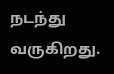நடந்து வருகிறது.